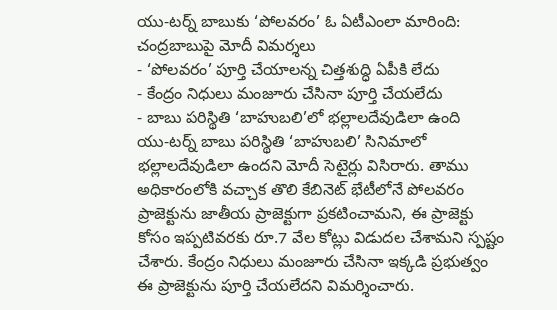యు-టర్న్ బాబుకు ‘పోలవరం’ ఓ ఏటీఎంలా మారింది: చంద్రబాబుపై మోదీ విమర్శలు
- ‘పోలవరం’ పూర్తి చేయాలన్న చిత్తశుద్ధి ఏపీకి లేదు
- కేంద్రం నిధులు మంజూరు చేసినా పూర్తి చేయలేదు
- బాబు పరిస్థితి ‘బాహుబలి’లో భల్లాలదేవుడిలా ఉంది
యు-టర్న్ బాబు పరిస్థితి ‘బాహుబలి’ సినిమాలో భల్లాలదేవుడిలా ఉందని మోదీ సెటైర్లు విసిరారు. తాము అధికారంలోకి వచ్చాక తొలి కేబినెట్ భేటీలోనే పోలవరం ప్రాజెక్టును జాతీయ ప్రాజెక్టుగా ప్రకటించామని, ఈ ప్రాజెక్టు కోసం ఇప్పటివరకు రూ.7 వేల కోట్లు విడుదల చేశామని స్పష్టం చేశారు. కేంద్రం నిధులు మంజూరు చేసినా ఇక్కడి ప్రభుత్వం ఈ ప్రాజెక్టును పూర్తి చేయలేదని విమర్శించారు.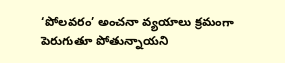‘పోలవరం’ అంచనా వ్యయాలు క్రమంగా పెరుగుతూ పోతున్నాయని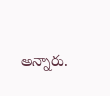అన్నారు.